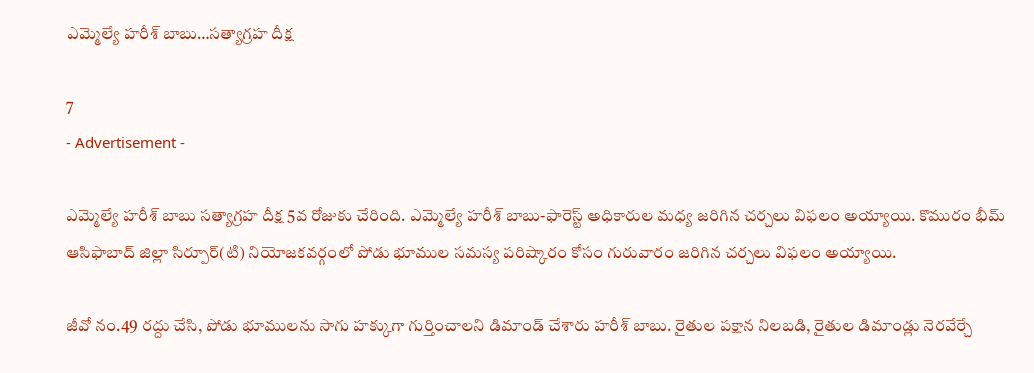ఎమ్మెల్యే హరీశ్ బాబు…సత్యాగ్రహ దీక్ష

7
- Advertisement -

ఎమ్మెల్యే హరీశ్ బాబు సత్యాగ్రహ దీక్ష 5వ రోజుకు చేరింది. ఎమ్మెల్యే హరీశ్ బాబు-ఫారెస్ట్ అధికారుల మధ్య జరిగిన చర్చలు విఫలం అయ్యాయి. కొమురం భీమ్ ఆసిఫాబాద్ జిల్లా సిర్పూర్‌(టి) నియోజకవర్గంలో పోడు భూముల సమస్య పరిష్కారం కోసం గురువారం జరిగిన చర్చలు విఫలం అయ్యాయి.

జీవో నం.49 రద్దు చేసి, పోడు భూములను సాగు హక్కుగా గుర్తించాలని డిమాండ్ చేశారు హరీశ్‌ బాబు. రైతుల పక్షాన నిలబడి, రైతుల డిమాండ్లు నెరవేర్చే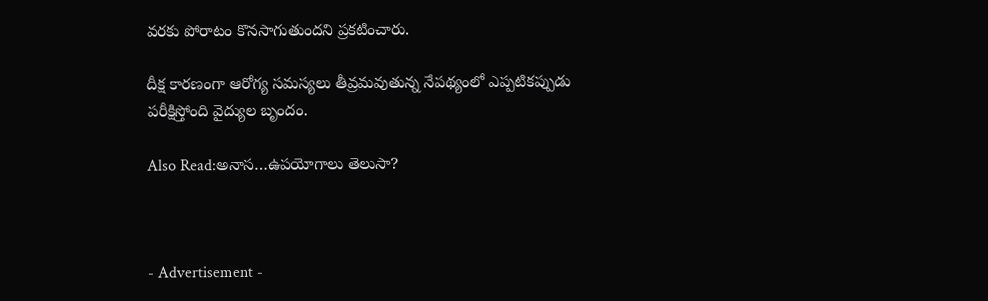వరకు పోరాటం కొనసాగుతుందని ప్రకటించారు.

దీక్ష కారణంగా ఆరోగ్య సమస్యలు తీవ్రమవుతున్న నేపథ్యంలో ఎప్పటికప్పుడు పరీక్షిస్తోంది వైద్యుల బృందం.

Also Read:అనాస…ఉపయోగాలు తెలుసా?



- Advertisement -